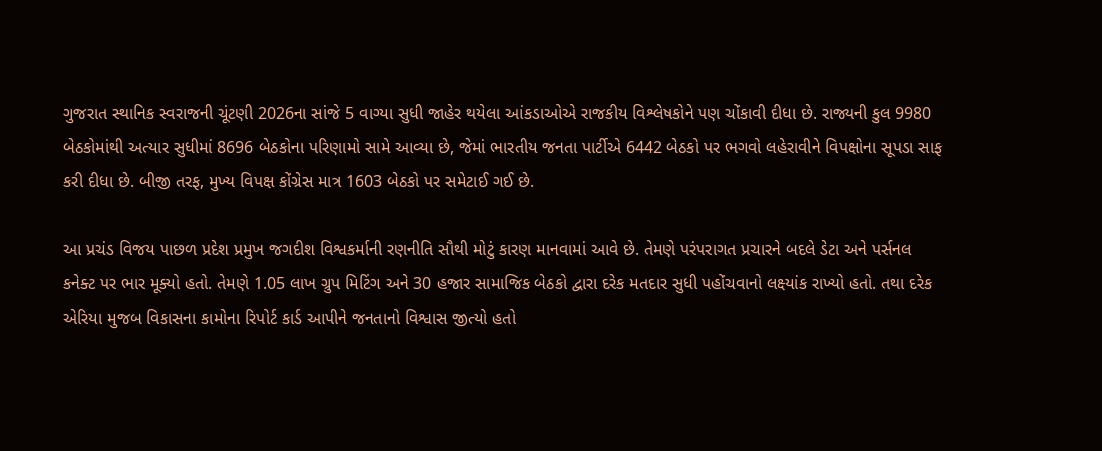ગુજરાત સ્થાનિક સ્વરાજની ચૂંટણી 2026ના સાંજે 5 વાગ્યા સુધી જાહેર થયેલા આંકડાઓએ રાજકીય વિશ્લેષકોને પણ ચોંકાવી દીધા છે. રાજ્યની કુલ 9980 બેઠકોમાંથી અત્યાર સુધીમાં 8696 બેઠકોના પરિણામો સામે આવ્યા છે, જેમાં ભારતીય જનતા પાર્ટીએ 6442 બેઠકો પર ભગવો લહેરાવીને વિપક્ષોના સૂપડા સાફ કરી દીધા છે. બીજી તરફ, મુખ્ય વિપક્ષ કોંગ્રેસ માત્ર 1603 બેઠકો પર સમેટાઈ ગઈ છે.

આ પ્રચંડ વિજય પાછળ પ્રદેશ પ્રમુખ જગદીશ વિશ્વકર્માની રણનીતિ સૌથી મોટું કારણ માનવામાં આવે છે. તેમણે પરંપરાગત પ્રચારને બદલે ડેટા અને પર્સનલ કનેક્ટ પર ભાર મૂક્યો હતો. તેમણે 1.05 લાખ ગ્રુપ મિટિંગ અને 30 હજાર સામાજિક બેઠકો દ્વારા દરેક મતદાર સુધી પહોંચવાનો લક્ષ્યાંક રાખ્યો હતો. તથા દરેક એરિયા મુજબ વિકાસના કામોના રિપોર્ટ કાર્ડ આપીને જનતાનો વિશ્વાસ જીત્યો હતો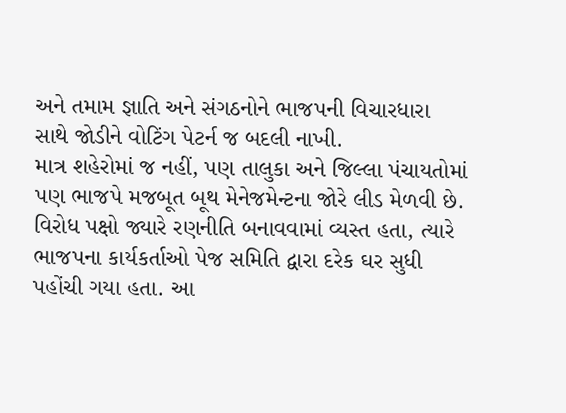અને તમામ જ્ઞાતિ અને સંગઠનોને ભાજપની વિચારધારા સાથે જોડીને વોટિંગ પેટર્ન જ બદલી નાખી.
માત્ર શહેરોમાં જ નહીં, પણ તાલુકા અને જિલ્લા પંચાયતોમાં પણ ભાજપે મજબૂત બૂથ મેનેજમેન્ટના જોરે લીડ મેળવી છે. વિરોધ પક્ષો જ્યારે રણનીતિ બનાવવામાં વ્યસ્ત હતા, ત્યારે ભાજપના કાર્યકર્તાઓ પેજ સમિતિ દ્વારા દરેક ઘર સુધી પહોંચી ગયા હતા. આ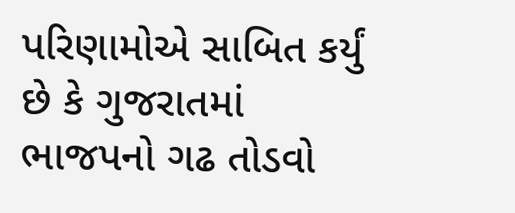પરિણામોએ સાબિત કર્યું છે કે ગુજરાતમાં ભાજપનો ગઢ તોડવો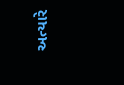અત્યારે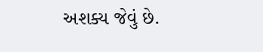અશક્ય જેવું છે.